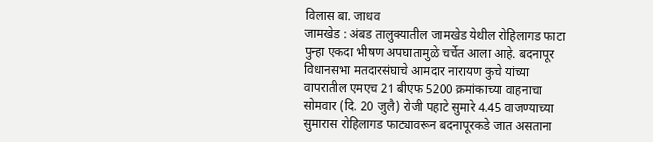विलास बा. जाधव
जामखेड : अंबड तालुक्यातील जामखेड येथील रोहिलागड फाटा पुन्हा एकदा भीषण अपघातामुळे चर्चेत आला आहे. बदनापूर विधानसभा मतदारसंघाचे आमदार नारायण कुचे यांच्या वापरातील एमएच 21 बीएफ 5200 क्रमांकाच्या वाहनाचा सोमवार (दि. 20 जुलै) रोजी पहाटे सुमारे 4.45 वाजण्याच्या सुमारास रोहिलागड फाट्यावरून बदनापूरकडे जात असताना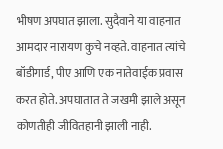भीषण अपघात झाला. सुदैवाने या वाहनात आमदार नारायण कुचे नव्हते. वाहनात त्यांचे बॉडीगार्ड, पीए आणि एक नातेवाईक प्रवास करत होते. अपघातात ते जखमी झाले असून कोणतीही जीवितहानी झाली नाही.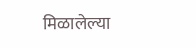मिळालेल्या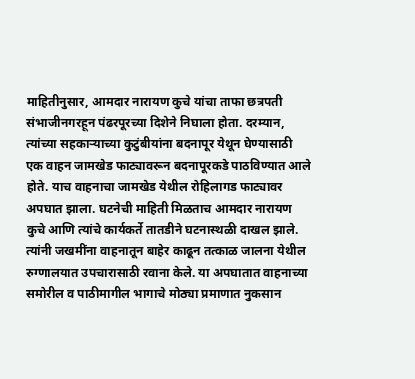माहितीनुसार, आमदार नारायण कुचे यांचा ताफा छत्रपती संभाजीनगरहून पंढरपूरच्या दिशेने निघाला होता. दरम्यान, त्यांच्या सहकाऱ्याच्या कुटुंबीयांना बदनापूर येथून घेण्यासाठी एक वाहन जामखेड फाट्यावरून बदनापूरकडे पाठविण्यात आले होते. याच वाहनाचा जामखेड येथील रोहिलागड फाट्यावर अपघात झाला. घटनेची माहिती मिळताच आमदार नारायण कुचे आणि त्यांचे कार्यकर्ते तातडीने घटनास्थळी दाखल झाले. त्यांनी जखमींना वाहनातून बाहेर काढून तत्काळ जालना येथील रुग्णालयात उपचारासाठी रवाना केले. या अपघातात वाहनाच्या समोरील व पाठीमागील भागाचे मोठ्या प्रमाणात नुकसान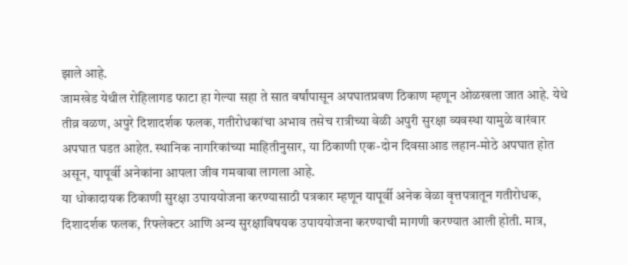झाले आहे.
जामखेड येथील रोहिलागड फाटा हा गेल्या सहा ते सात वर्षांपासून अपघातप्रवण ठिकाण म्हणून ओळखला जात आहे. येथे तीव्र वळण, अपुरे दिशादर्शक फलक, गतीरोधकांचा अभाव तसेच रात्रीच्या वेळी अपुरी सुरक्षा व्यवस्था यामुळे वारंवार अपघात घडत आहेत. स्थानिक नागरिकांच्या माहितीनुसार, या ठिकाणी एक-दोन दिवसाआड लहान-मोठे अपघात होत असून, यापूर्वी अनेकांना आपला जीव गमवावा लागला आहे.
या धोकादायक ठिकाणी सुरक्षा उपाययोजना करण्यासाठी पत्रकार म्हणून यापूर्वी अनेक वेळा वृत्तपत्रातून गतीरोधक, दिशादर्शक फलक, रिफ्लेक्टर आणि अन्य सुरक्षाविषयक उपाययोजना करण्याची मागणी करण्यात आली होती. मात्र,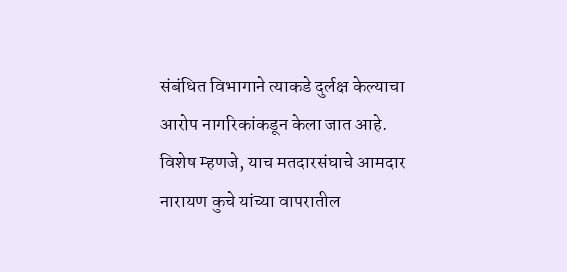संबंधित विभागाने त्याकडे दुर्लक्ष केल्याचा आरोप नागरिकांकडून केला जात आहे.
विशेष म्हणजे, याच मतदारसंघाचे आमदार नारायण कुचे यांच्या वापरातील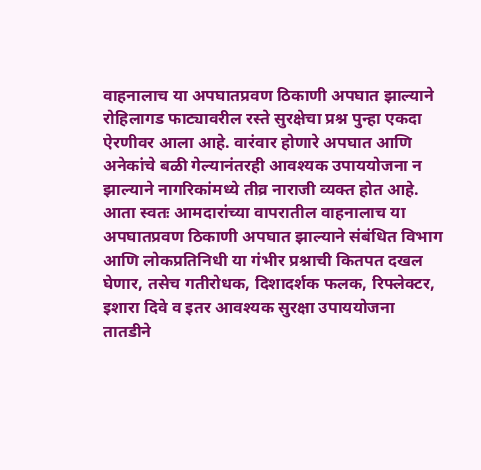वाहनालाच या अपघातप्रवण ठिकाणी अपघात झाल्याने रोहिलागड फाट्यावरील रस्ते सुरक्षेचा प्रश्न पुन्हा एकदा ऐरणीवर आला आहे. वारंवार होणारे अपघात आणि अनेकांचे बळी गेल्यानंतरही आवश्यक उपाययोजना न झाल्याने नागरिकांमध्ये तीव्र नाराजी व्यक्त होत आहे.
आता स्वतः आमदारांच्या वापरातील वाहनालाच या अपघातप्रवण ठिकाणी अपघात झाल्याने संबंधित विभाग आणि लोकप्रतिनिधी या गंभीर प्रश्नाची कितपत दखल घेणार, तसेच गतीरोधक, दिशादर्शक फलक, रिफ्लेक्टर, इशारा दिवे व इतर आवश्यक सुरक्षा उपाययोजना तातडीने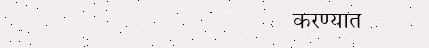करण्यात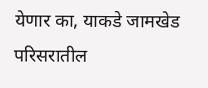येणार का, याकडे जामखेड परिसरातील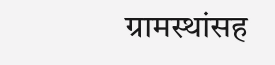ग्रामस्थांसह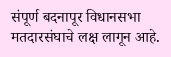संपूर्ण बदनापूर विधानसभा मतदारसंघाचे लक्ष लागून आहे.